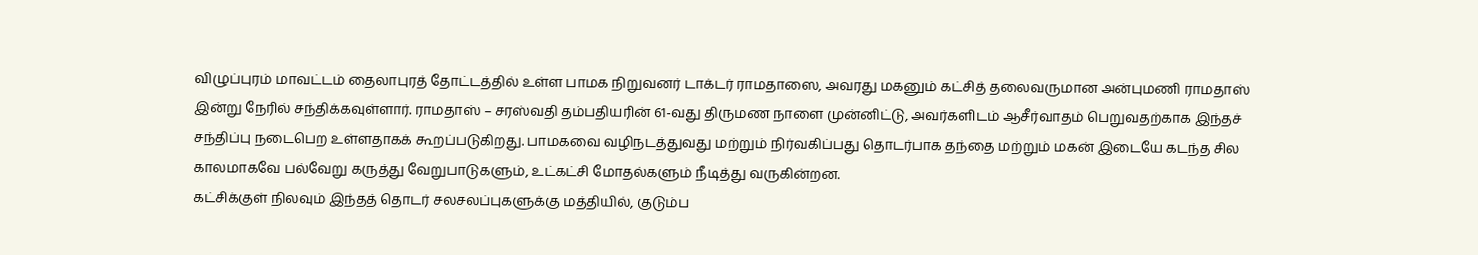விழுப்புரம் மாவட்டம் தைலாபுரத் தோட்டத்தில் உள்ள பாமக நிறுவனர் டாக்டர் ராமதாஸை, அவரது மகனும் கட்சித் தலைவருமான அன்புமணி ராமதாஸ் இன்று நேரில் சந்திக்கவுள்ளார். ராமதாஸ் – சரஸ்வதி தம்பதியரின் 61-வது திருமண நாளை முன்னிட்டு, அவர்களிடம் ஆசீர்வாதம் பெறுவதற்காக இந்தச் சந்திப்பு நடைபெற உள்ளதாகக் கூறப்படுகிறது. பாமகவை வழிநடத்துவது மற்றும் நிர்வகிப்பது தொடர்பாக தந்தை மற்றும் மகன் இடையே கடந்த சில காலமாகவே பல்வேறு கருத்து வேறுபாடுகளும், உட்கட்சி மோதல்களும் நீடித்து வருகின்றன.
கட்சிக்குள் நிலவும் இந்தத் தொடர் சலசலப்புகளுக்கு மத்தியில், குடும்ப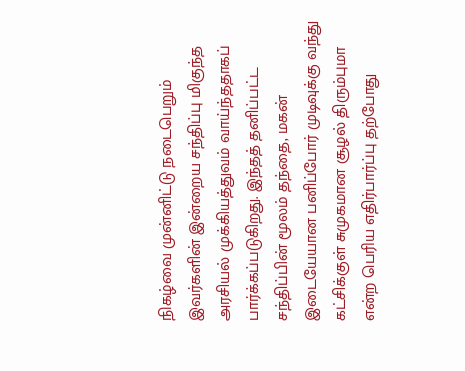நிகழ்வை முன்னிட்டு நடைபெறும் இவர்களின் இன்றைய சந்திப்பு மிகுந்த அரசியல் முக்கியத்துவம் வாய்ந்ததாகப் பார்க்கப்படுகிறது. இந்தத் தனிப்பட்ட சந்திப்பின் மூலம் தந்தை, மகன் இடையேயான பனிப்போர் முடிவுக்கு வந்து கட்சிக்குள் சுமுகமான சூழல் திரும்புமா என்ற பெரிய எதிர்பார்ப்பு தற்போது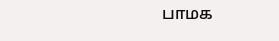பாமக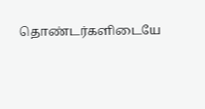தொண்டர்களிடையே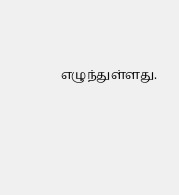எழுந்துள்ளது.